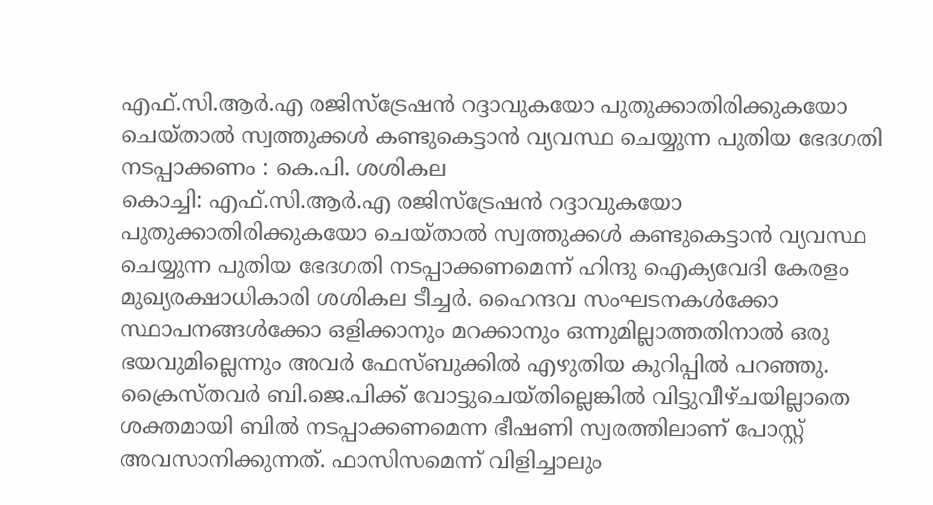എഫ്.സി.ആർ.എ രജിസ്ട്രേഷൻ റദ്ദാവുകയോ പുതുക്കാതിരിക്കുകയോ ചെയ്താൽ സ്വത്തുക്കൾ കണ്ടുകെട്ടാൻ വ്യവസ്ഥ ചെയ്യുന്ന പുതിയ ഭേദഗതി നടപ്പാക്കണം : കെ.പി. ശശികല
കൊച്ചി: എഫ്.സി.ആർ.എ രജിസ്ട്രേഷൻ റദ്ദാവുകയോ പുതുക്കാതിരിക്കുകയോ ചെയ്താൽ സ്വത്തുക്കൾ കണ്ടുകെട്ടാൻ വ്യവസ്ഥ ചെയ്യുന്ന പുതിയ ഭേദഗതി നടപ്പാക്കണമെന്ന് ഹിന്ദു ഐക്യവേദി കേരളം മുഖ്യരക്ഷാധികാരി ശശികല ടീച്ചർ. ഹൈന്ദവ സംഘടനകൾക്കോ സ്ഥാപനങ്ങൾക്കോ ഒളിക്കാനും മറക്കാനും ഒന്നുമില്ലാത്തതിനാൽ ഒരു ഭയവുമില്ലെന്നും അവർ ഫേസ്ബുക്കിൽ എഴുതിയ കുറിപ്പിൽ പറഞ്ഞു.
ക്രൈസ്തവർ ബി.ജെ.പിക്ക് വോട്ടുചെയ്തില്ലെങ്കിൽ വിട്ടുവീഴ്ചയില്ലാതെ ശക്തമായി ബിൽ നടപ്പാക്കണമെന്ന ഭീഷണി സ്വരത്തിലാണ് പോസ്റ്റ് അവസാനിക്കുന്നത്. ഫാസിസമെന്ന് വിളിച്ചാലും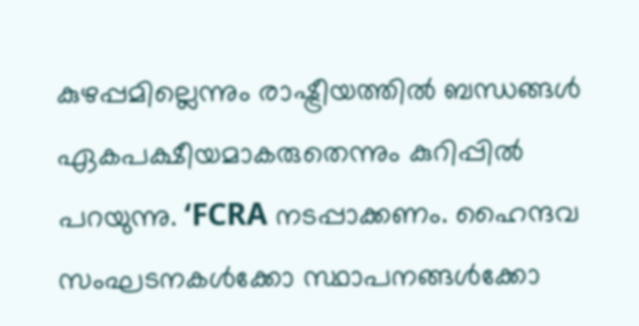കുഴപ്പമില്ലെന്നും രാഷ്ട്രീയത്തിൽ ബന്ധങ്ങൾ ഏകപക്ഷീയമാകരുതെന്നും കുറിപ്പിൽ പറയുന്നു. ‘FCRA നടപ്പാക്കണം. ഹൈന്ദവ സംഘടനകൾക്കോ സ്ഥാപനങ്ങൾക്കോ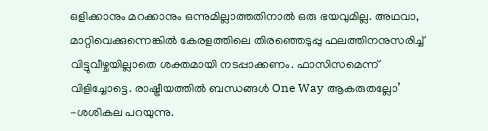ഒളിക്കാനും മറക്കാനും ഒന്നുമില്ലാത്തതിനാൽ ഒരു ഭയവുമില്ല. അഥവാ, മാറ്റിവെക്കുന്നെങ്കിൽ കേരളത്തിലെ തിരഞ്ഞെടുപ്പു ഫലത്തിനനുസരിച്ച് വിട്ടുവീഴ്ചയില്ലാതെ ശക്തമായി നടപ്പാക്കണം. ഫാസിസമെന്ന് വിളിച്ചോട്ടെ. രാഷ്ട്രീയത്തിൽ ബന്ധങ്ങൾ One Way ആകരുതല്ലോ’ -ശശികല പറയുന്നു.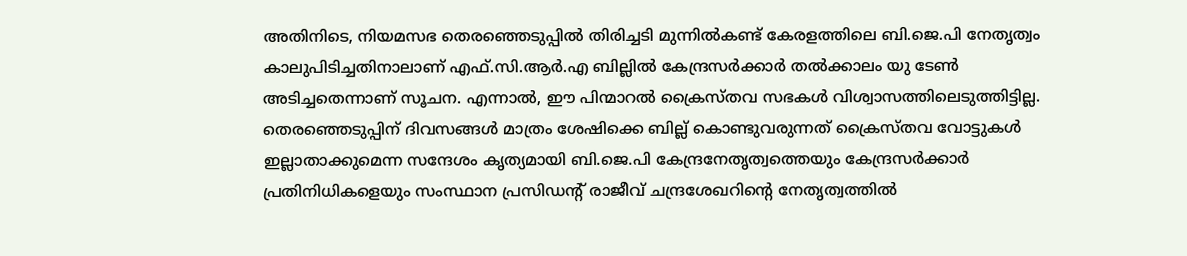അതിനിടെ, നിയമസഭ തെരഞ്ഞെടുപ്പിൽ തിരിച്ചടി മുന്നിൽകണ്ട് കേരളത്തിലെ ബി.ജെ.പി നേതൃത്വം കാലുപിടിച്ചതിനാലാണ് എഫ്.സി.ആർ.എ ബില്ലിൽ കേന്ദ്രസർക്കാർ തൽക്കാലം യു ടേൺ അടിച്ചതെന്നാണ് സൂചന. എന്നാൽ, ഈ പിന്മാറൽ ക്രൈസ്തവ സഭകൾ വിശ്വാസത്തിലെടുത്തിട്ടില്ല. തെരഞ്ഞെടുപ്പിന് ദിവസങ്ങൾ മാത്രം ശേഷിക്കെ ബില്ല് കൊണ്ടുവരുന്നത് ക്രൈസ്തവ വോട്ടുകൾ ഇല്ലാതാക്കുമെന്ന സന്ദേശം കൃത്യമായി ബി.ജെ.പി കേന്ദ്രനേതൃത്വത്തെയും കേന്ദ്രസർക്കാർ പ്രതിനിധികളെയും സംസ്ഥാന പ്രസിഡന്റ് രാജീവ് ചന്ദ്രശേഖറിന്റെ നേതൃത്വത്തിൽ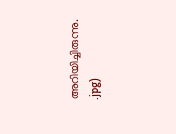അറിയിച്ചിരുന്നു.
.jpg)